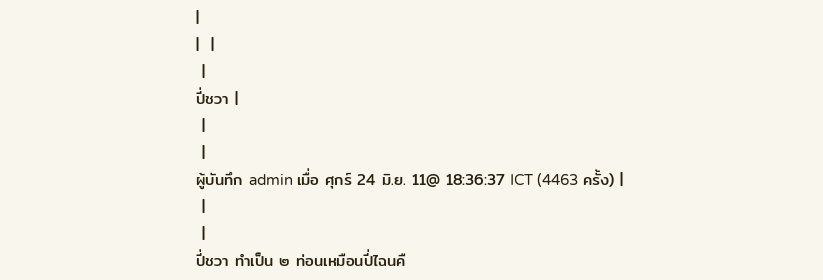|
|  |
 |
ปี่ชวา |
 |
 |
ผู้บันทึก admin เมื่อ ศุกร์ 24 มิ.ย. 11@ 18:36:37 ICT (4463 ครั้ง) |
 |
 |
ปี่ชวา ทำเป็น ๒ ท่อนเหมือนปี่ไฉนคื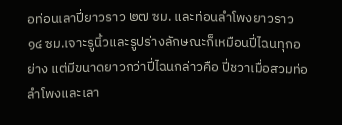อท่อนเลาปี่ยาวราว ๒๗ ซม. และท่อนลำโพงยาวราว ๑๔ ซม.เจาะรูนิ้วและรูปร่างลักษณะก็เหมือนปี่ไฉนทุกอย่าง แต่มีขนาดยาวกว่าปี่ไฉนกล่าวคือ ปี่ชวาเมื่อสวมท่อลำโพงและเลา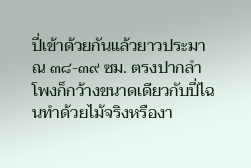ปี่เข้าด้วยกันแล้วยาวประมาณ ๓๘-๓๙ ซม. ตรงปากลำโพงก็กว้างขนาดเดียวกับปี่ไฉนทำด้วยไม้จริงหรืองา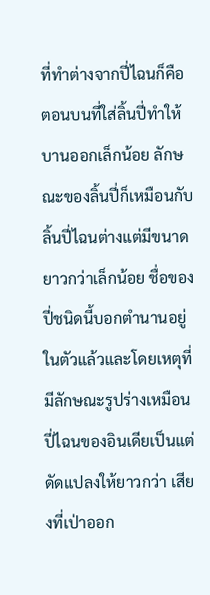ที่ทำต่างจากปี่ไฉนก็คือตอนบนที่ใส่ลิ้นปี่ทำให้บานออกเล็กน้อย ลักษณะของลิ้นปี่ก็เหมือนกับลิ้นปี่ไฉนต่างแต่มีขนาดยาวกว่าเล็กน้อย ชื่อของปี่ชนิดนี้บอกตำนานอยู่ในตัวแล้วและโดยเหตุที่มีลักษณะรูปร่างเหมือน ปี่ไฉนของอินเดียเป็นแต่ดัดแปลงให้ยาวกว่า เสียงที่เป่าออก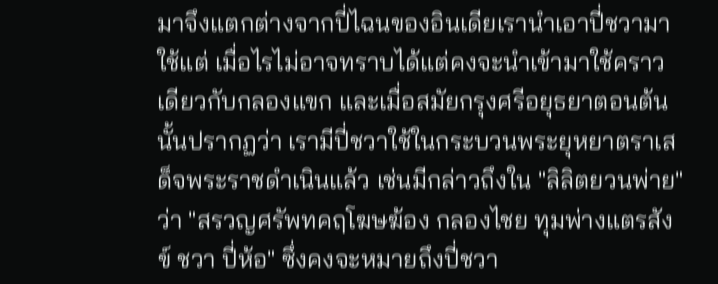มาจึงแตกต่างจากปี่ไฉนของอินเดียเรานำเอาปี่ชวามาใช้แต่ เมื่อไรไม่อาจทราบได้แต่คงจะนำเข้ามาใช้คราวเดียวกับกลองแขก และเมื่อสมัยกรุงศรีอยุธยาตอนต้นนั้นปรากฏว่า เรามีปี่ชวาใช้ในกระบวนพระยุหยาตราเสด็จพระราชดำเนินแล้ว เช่นมีกล่าวถึงใน "ลิลิตยวนพ่าย" ว่า "สรวญศรัพทคฤโฆษฆ้อง กลองไชย ทุมพ่างแตรสังข์ ชวา ปี่ห้อ" ซึ่งคงจะหมายถึงปี่ชวา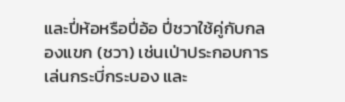และปี่ห้อหรือปี่อ้อ ปี่ชวาใช้คู่กับกลองแขก (ชวา) เช่นเป่าประกอบการเล่นกระบี่กระบอง และ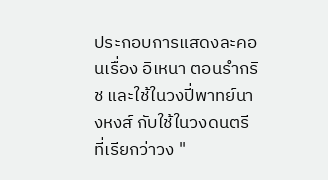ประกอบการแสดงละคอนเรื่อง อิเหนา ตอนรำกริช และใช้ในวงปี่พาทย์นางหงส์ กับใช้ในวงดนตรีที่เรียกว่าวง "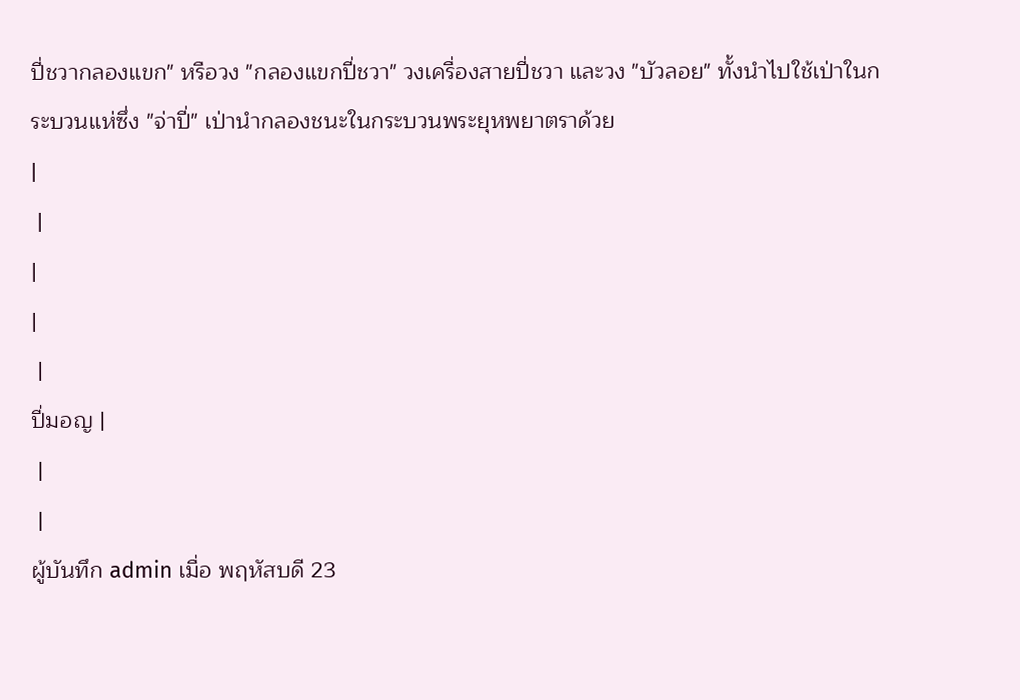ปี่ชวากลองแขก" หรือวง "กลองแขกปี่ชวา" วงเครื่องสายปี่ชวา และวง "บัวลอย" ทั้งนำไปใช้เป่าในกระบวนแห่ซึ่ง "จ่าปี่" เป่านำกลองชนะในกระบวนพระยุหพยาตราด้วย
|
 |
|
|
 |
ปี่มอญ |
 |
 |
ผู้บันทึก admin เมื่อ พฤหัสบดี 23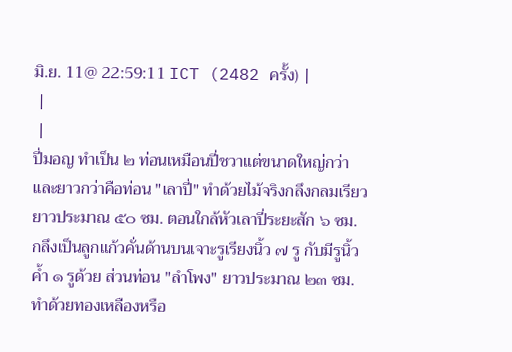มิ.ย. 11@ 22:59:11 ICT (2482 ครั้ง) |
 |
 |
ปี่มอญ ทำเป็น ๒ ท่อนเหมือนปี่ชวาแต่ขนาดใหญ่กว่าและยาวกว่าคือท่อน "เลาปี่" ทำด้วยไม้จริงกลึงกลมเรียวยาวประมาณ ๕๐ ซม. ตอนใกล้หัวเลาปี่ระยะสัก ๖ ซม. กลึงเป็นลูกแก้วคั่นด้านบนเจาะรูเรียงนิ้ว ๗ รู กับมีรูนิ้วค้ำ ๑ รูด้วย ส่วนท่อน "ลำโพง" ยาวประมาณ ๒๓ ซม. ทำด้วยทองเหลืองหรือ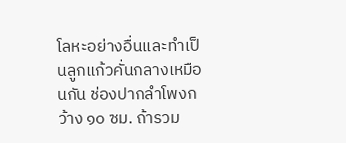โลหะอย่างอื่นและทำเป็นลูกแก้วคั่นกลางเหมือนกัน ช่องปากลำโพงกว้าง ๑๐ ซม. ถ้ารวม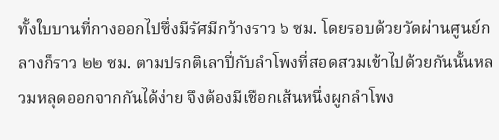ทั้งใบบานที่กางออกไปซึ่งมีรัศมีกว้างราว ๖ ซม. โดยรอบด้วยวัดผ่านศูนย์กลางก็ราว ๒๒ ซม. ตามปรกติเลาปี่กับลำโพงที่สอดสวมเข้าไปด้วยกันนั้นหลวมหลุดออกจากกันได้ง่าย จึงต้องมีเชือกเส้นหนึ่งผูกลำโพง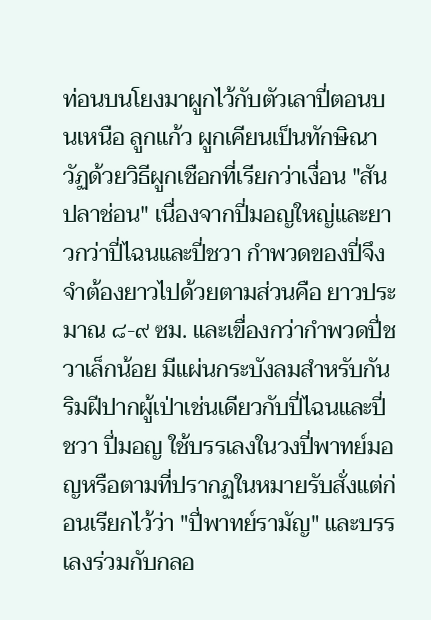ท่อนบนโยงมาผูกไว้กับตัวเลาปี่ตอนบนเหนือ ลูกแก้ว ผูกเคียนเป็นทักษิณาวัฏด้วยวิธีผูกเชือกที่เรียกว่าเงื่อน "สันปลาช่อน" เนื่องจากปี่มอญใหญ่และยาวกว่าปี่ไฉนและปี่ชวา กำพวดของปี่จึงจำต้องยาวไปด้วยตามส่วนคือ ยาวประมาณ ๘-๙ ซม. และเขื่องกว่ากำพวดปี่ชวาเล็กน้อย มีแผ่นกระบังลมสำหรับกันริมฝีปากผู้เป่าเช่นเดียวกับปี่ไฉนและปี่ชวา ปี่มอญ ใช้บรรเลงในวงปี่พาทย์มอญหรือตามที่ปรากฏในหมายรับสั่งแต่ก่อนเรียกไว้ว่า "ปี่พาทย์รามัญ" และบรรเลงร่วมกับกลอ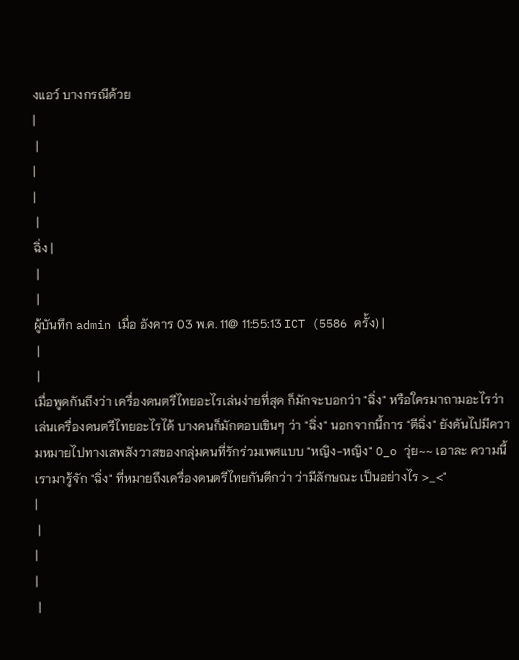งแอว์ บางกรณีด้วย
|
 |
|
|
 |
ฉิ่ง |
 |
 |
ผู้บันทึก admin เมื่อ อังคาร 03 พ.ค. 11@ 11:55:13 ICT (5586 ครั้ง) |
 |
 |
เมื่อพูดกันถึงว่า เครื่องดนตรีไทยอะไรเล่นง่ายที่สุด ก็มักจะบอกว่า "ฉิ่ง" หรือใครมาถามอะไรว่าเล่นเครื่องดนตรีไทยอะไรได้ บางคนก็มักตอบเขินๆ ว่า "ฉิ่ง" นอกจากนี้การ "ตีฉิ่ง" ยังดันไปมีความหมายไปทางเสพสังวาสของกลุ่มคนที่รักร่วมเพศแบบ "หญิง-หญิง" O_o วุ่ย~~ เอาละ ความนี้เรามารู้จัก "ฉิ่ง" ที่หมายถึงเครื่องดนตรีไทยกันดีกว่า ว่ามีลักษณะ เป็นอย่างไร >_<"
|
 |
|
|
 |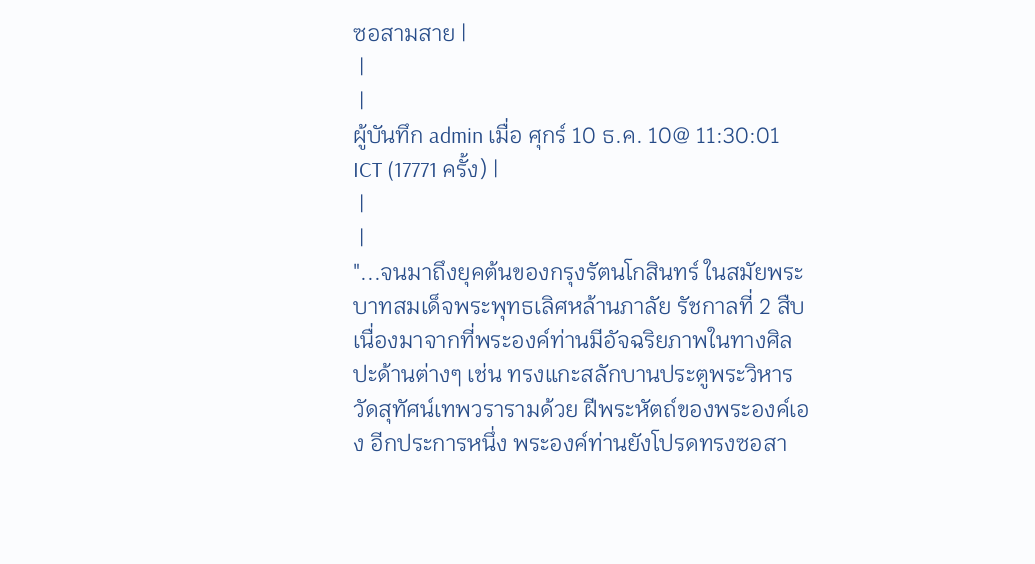ซอสามสาย |
 |
 |
ผู้บันทึก admin เมื่อ ศุกร์ 10 ธ.ค. 10@ 11:30:01 ICT (17771 ครั้ง) |
 |
 |
"...จนมาถึงยุคต้นของกรุงรัตนโกสินทร์ ในสมัยพระบาทสมเด็จพระพุทธเลิศหล้านภาลัย รัชกาลที่ 2 สืบเนื่องมาจากที่พระองค์ท่านมีอัจฉริยภาพในทางศิลปะด้านต่างๆ เช่น ทรงแกะสลักบานประตูพระวิหารวัดสุทัศน์เทพวรารามด้วย ฝีพระหัตถ์ของพระองค์เอง อีกประการหนึ่ง พระองค์ท่านยังโปรดทรงซอสา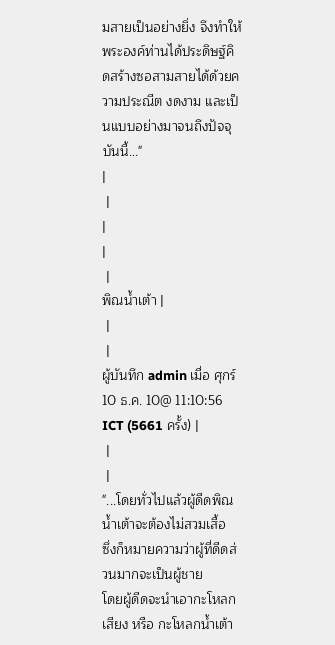มสายเป็นอย่างยิ่ง จึงทำให้พระองค์ท่านได้ประดิษฐ์คิดสร้างซอสามสายได้ด้วยความประณีต งดงาม และเป็นแบบอย่างมาจนถึงปัจจุบันนี้..."
|
 |
|
|
 |
พิณน้ำเต้า |
 |
 |
ผู้บันทึก admin เมื่อ ศุกร์ 10 ธ.ค. 10@ 11:10:56 ICT (5661 ครั้ง) |
 |
 |
"...โดยทั่วไปแล้วผู้ดีดพิณน้ำเต้าจะต้องไม่สวมเสื้อ
ซึ่งก็หมายความว่าผู้ที่ดีดส่วนมากจะเป็นผู้ชาย
โดยผู้ดีดจะนำเอากะโหลกเสียง หรือ กะโหลกน้ำเต้า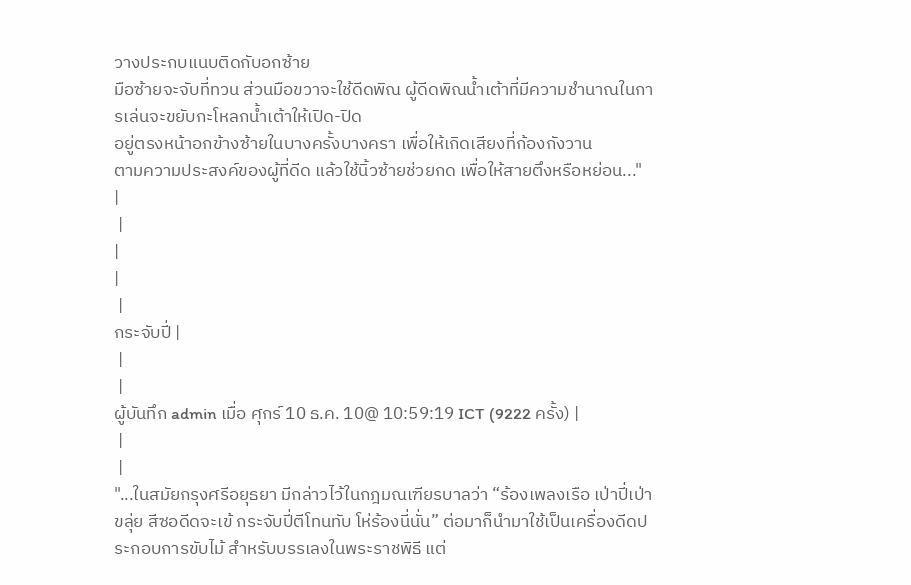วางประกบแนบติดกับอกซ้าย
มือซ้ายจะจับที่ทวน ส่วนมือขวาจะใช้ดีดพิณ ผู้ดีดพิณน้ำเต้าที่มีความชำนาณในการเล่นจะขยับกะโหลกน้ำเต้าให้เปิด-ปิด
อยู่ตรงหน้าอกข้างซ้ายในบางครั้งบางครา เพื่อให้เกิดเสียงที่ก้องกังวาน
ตามความประสงค์ของผู้ที่ดีด แล้วใช้นิ้วซ้ายช่วยกด เพื่อให้สายตึงหรือหย่อน..."
|
 |
|
|
 |
กระจับปี่ |
 |
 |
ผู้บันทึก admin เมื่อ ศุกร์ 10 ธ.ค. 10@ 10:59:19 ICT (9222 ครั้ง) |
 |
 |
"...ในสมัยกรุงศรีอยุธยา มีกล่าวไว้ในกฎมณเฑียรบาลว่า “ร้องเพลงเรือ เป่าปี่เป่าขลุ่ย สีซอดีดจะเข้ กระจับปี่ตีโทนทับ โห่ร้องนี่นั่น” ต่อมาก็นำมาใช้เป็นเครื่องดีดประกอบการขับไม้ สำหรับบรรเลงในพระราชพิธี แต่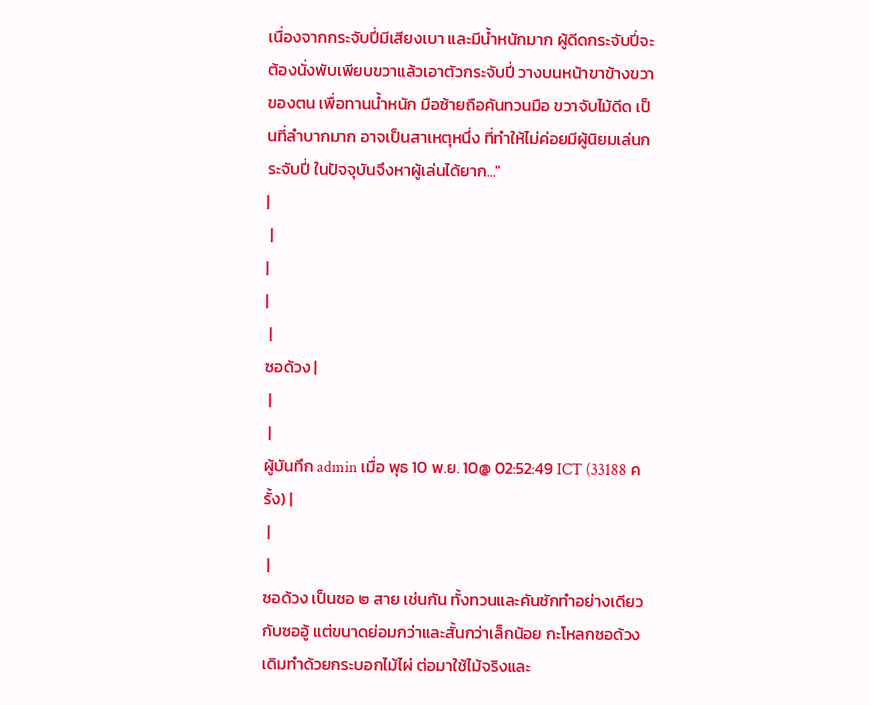เนื่องจากกระจับปี่มีเสียงเบา และมีน้ำหนักมาก ผู้ดีดกระจับปี่จะต้องนั่งพับเพียบขวาแล้วเอาตัวกระจับปี่ วางบนหน้าขาข้างขวาของตน เพื่อทานน้ำหนัก มือซ้ายถือคันทวนมือ ขวาจับไม้ดีด เป็นที่ลำบากมาก อาจเป็นสาเหตุหนึ่ง ที่ทำให้ไม่ค่อยมีผู้นิยมเล่นกระจับปี่ ในปัจจุบันจึงหาผู้เล่นได้ยาก..."
|
 |
|
|
 |
ซอด้วง |
 |
 |
ผู้บันทึก admin เมื่อ พุธ 10 พ.ย. 10@ 02:52:49 ICT (33188 ครั้ง) |
 |
 |
ซอด้วง เป็นซอ ๒ สาย เช่นกัน ทั้งทวนและคันชักทำอย่างเดียวกับซออู้ แต่ขนาดย่อมกว่าและสั้นกว่าเล็กน้อย กะโหลกซอด้วงเดิมทำด้วยกระบอกไม้ไผ่ ต่อมาใช้ไม้จริงและ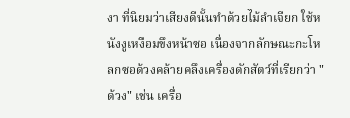งา ที่นิยมว่าเสียงดีนั้นทำด้วยไม้ลำเจียก ใช้หนังงูเหงือมขึงหน้าซอ เนื่องจากลักษณะกะโหลกซอด้วงคล้ายคลึงเครื่องดักสัตว์ที่เรียกว่า "ด้วง" เช่น เครื่อ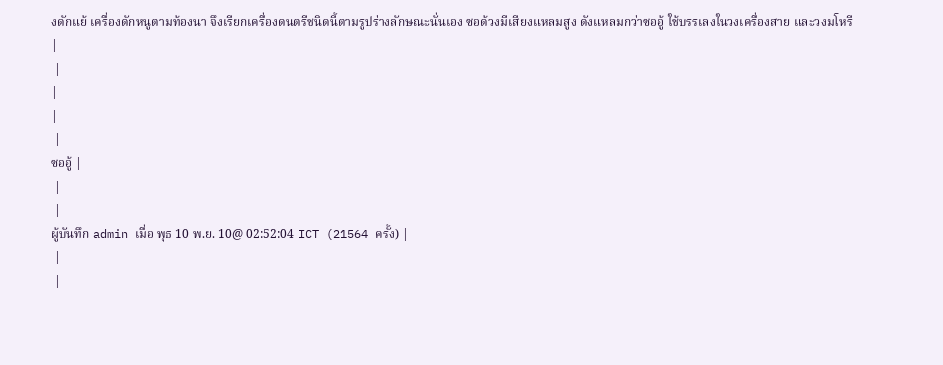งดักแย้ เครื่องดักหนูตามท้องนา จึงเรียกเครื่องดนตรีชนิดนี้ตามรูปร่างลักษณะนั่นเอง ซอด้วงมีเสียงแหลมสูง ดังแหลมกว่าซออู้ ใช้บรรเลงในวงเครื่องสาย และวงมโหรี
|
 |
|
|
 |
ซออู้ |
 |
 |
ผู้บันทึก admin เมื่อ พุธ 10 พ.ย. 10@ 02:52:04 ICT (21564 ครั้ง) |
 |
 |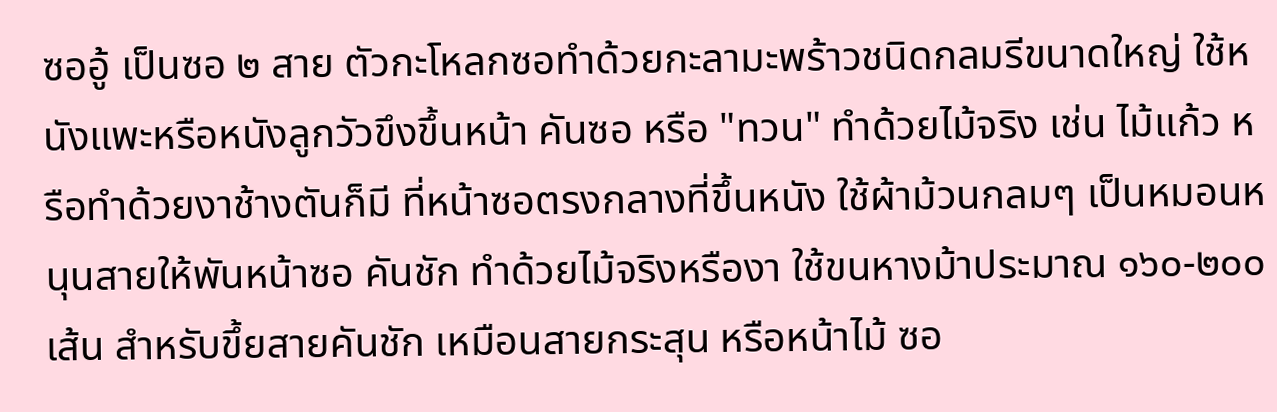ซออู้ เป็นซอ ๒ สาย ตัวกะโหลกซอทำด้วยกะลามะพร้าวชนิดกลมรีขนาดใหญ่ ใช้หนังแพะหรือหนังลูกวัวขึงขึ้นหน้า คันซอ หรือ "ทวน" ทำด้วยไม้จริง เช่น ไม้แก้ว หรือทำด้วยงาช้างตันก็มี ที่หน้าซอตรงกลางที่ขึ้นหนัง ใช้ผ้าม้วนกลมๆ เป็นหมอนหนุนสายให้พันหน้าซอ คันชัก ทำด้วยไม้จริงหรืองา ใช้ขนหางม้าประมาณ ๑๖๐-๒๐๐ เส้น สำหรับขึ้ยสายคันชัก เหมือนสายกระสุน หรือหน้าไม้ ซอ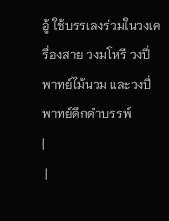อู้ ใช้บรรเลงร่วมในวงเครื่องสาย วงมโหรี วงปี่พาทย์ไม้นวม และวงปี่พาทย์ดึกดำบรรพ์
|
 |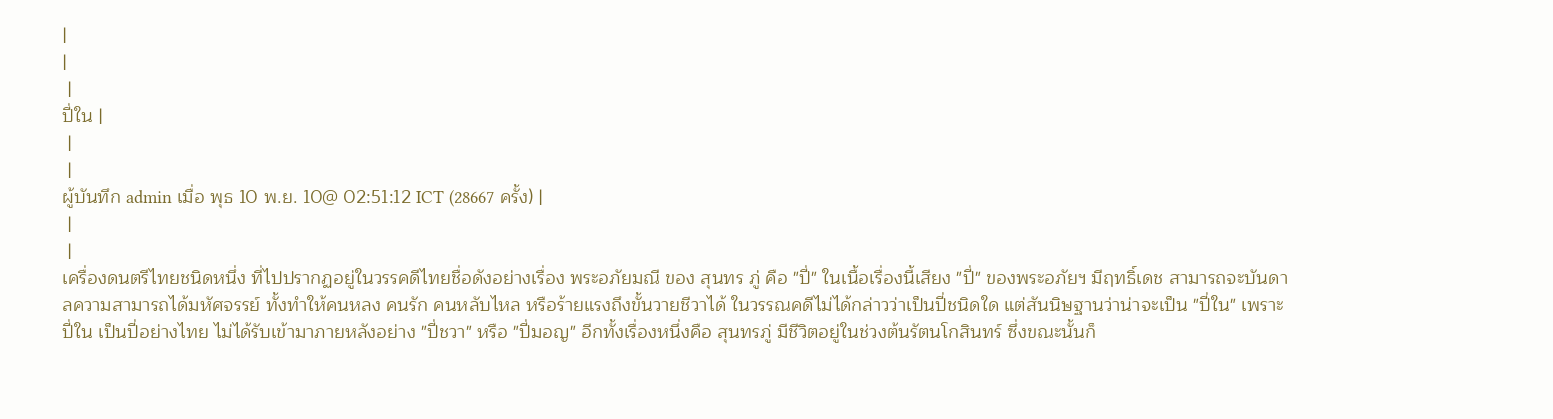|
|
 |
ปี่ใน |
 |
 |
ผู้บันทึก admin เมื่อ พุธ 10 พ.ย. 10@ 02:51:12 ICT (28667 ครั้ง) |
 |
 |
เครื่องดนตรีไทยชนิดหนึ่ง ที่ไปปรากฏอยู่ในวรรคดีไทยชื่อดังอย่างเรื่อง พระอภัยมณี ของ สุนทร ภู่ คือ "ปี่" ในเนื้อเรื่องนี้เสียง "ปี่" ของพระอภัยฯ มีฤทธิ์เดช สามารถจะบันดาลความสามารถได้มหัศจรรย์ ทั้งทำให้คนหลง คนรัก คนหลับไหล หรือร้ายแรงถึงขั้นวายชีวาได้ ในวรรณคดีไม่ได้กล่าวว่าเป็นปี่ชนิดใด แต่สันนิษฐานว่าน่าจะเป็น "ปี่ใน" เพราะปี่ใน เป็นปี่อย่างไทย ไม่ได้รับเข้ามาภายหลังอย่าง "ปี่ชวา" หรือ "ปี่มอญ" อีกทั้งเรื่องหนึ่งคือ สุนทรภู่ มีชีวิตอยู่ในช่วงต้นรัตนโกสินทร์ ซึ่งขณะนั้นก็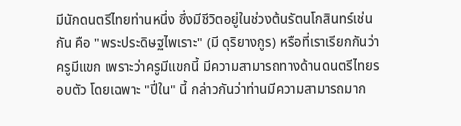มีนักดนตรีไทยท่านหนึ่ง ซึ่งมีชีวิตอยู่ในช่วงต้นรัตนโกสินทร์เช่นกัน คือ "พระประดิษฐไพเราะ" (มี ดุริยางกูร) หรือที่เราเรียกกันว่า ครูมีแขก เพราะว่าครูมีแขกนี้ มีความสามารถทางด้านดนตรีไทยรอบตัว โดยเฉพาะ "ปี่ใน" นี้ กล่าวกันว่าท่านมีความสามารถมาก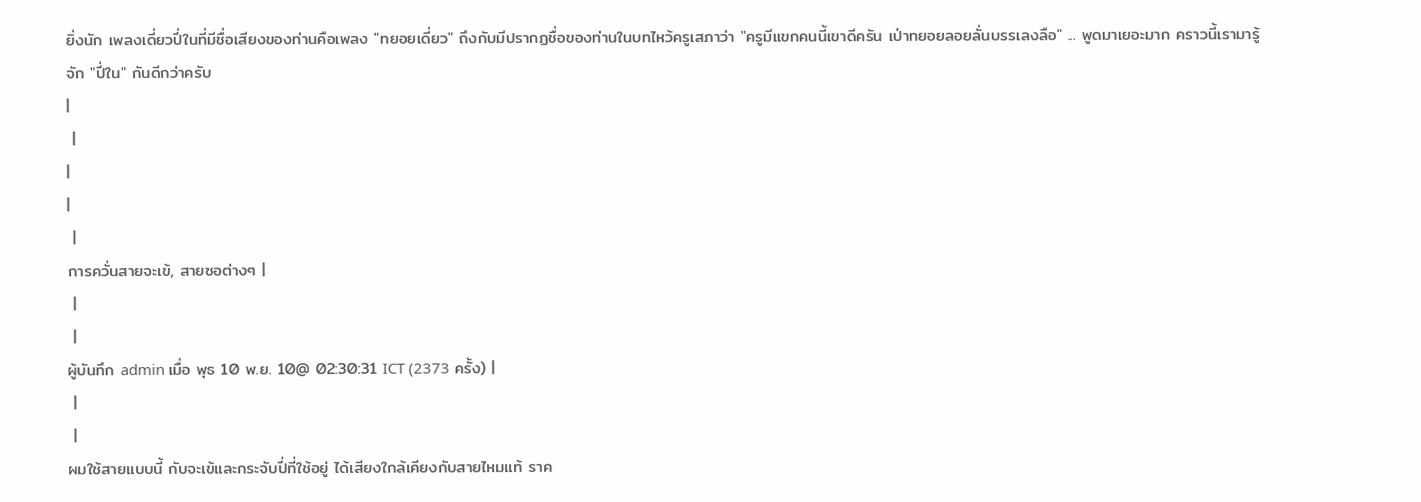ยิ่งนัก เพลงเดี่ยวปี่ในที่มีชื่อเสียงของท่านคือเพลง "ทยอยเดี่ยว" ถึงกับมีปรากฏชื่อของท่านในบทไหว้ครูเสภาว่า "ครูมีแขกคนนี้เขาดีครัน เป่าทยอยลอยลั่นบรรเลงลือ" ... พูดมาเยอะมาก คราวนี้เรามารู้จัก "ปี่ใน" กันดีกว่าครับ
|
 |
|
|
 |
การควั่นสายจะเข้, สายซอต่างๆ |
 |
 |
ผู้บันทึก admin เมื่อ พุธ 10 พ.ย. 10@ 02:30:31 ICT (2373 ครั้ง) |
 |
 |
ผมใช้สายแบบนี้ กับจะเข้และกระจับปี่ที่ใช้อยู่ ได้เสียงใกล้เคียงกับสายไหมแท้ ราค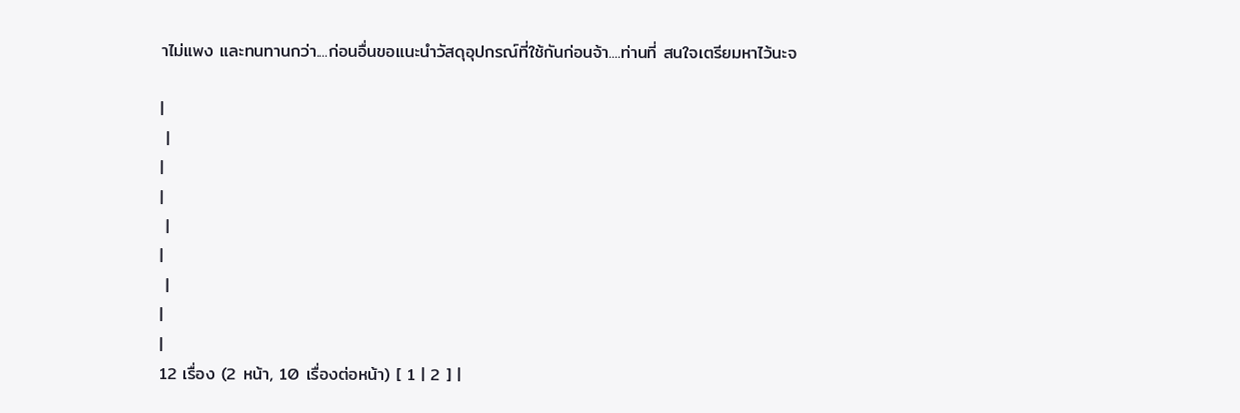าไม่แพง และทนทานกว่า....ก่อนอื่นขอแนะนำวัสดุอุปกรณ์ที่ใช้กันก่อนจ้า....ท่านที่ สนใจเตรียมหาไว้นะจ

|
 |
|
|
 |
|
 |
|
|
12 เรื่อง (2 หน้า, 10 เรื่องต่อหน้า) [ 1 | 2 ] |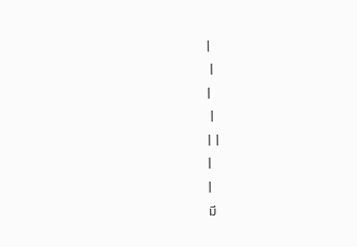|
 |
|
 |
|  |
|
|
มี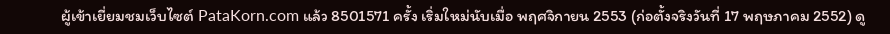ผู้เข้าเยี่ยมชมเว็บไซต์ PataKorn.com แล้ว 8501571 ครั้ง เริ่มใหม่นับเมื่อ พฤศจิกายน 2553 (ก่อตั้งจริงวันที่ 17 พฤษภาคม 2552) ดู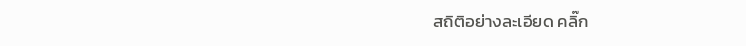สถิติอย่างละเอียด คลิ๊ก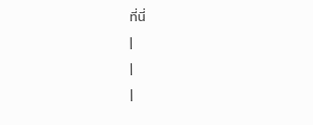ที่นี่
|
|
|